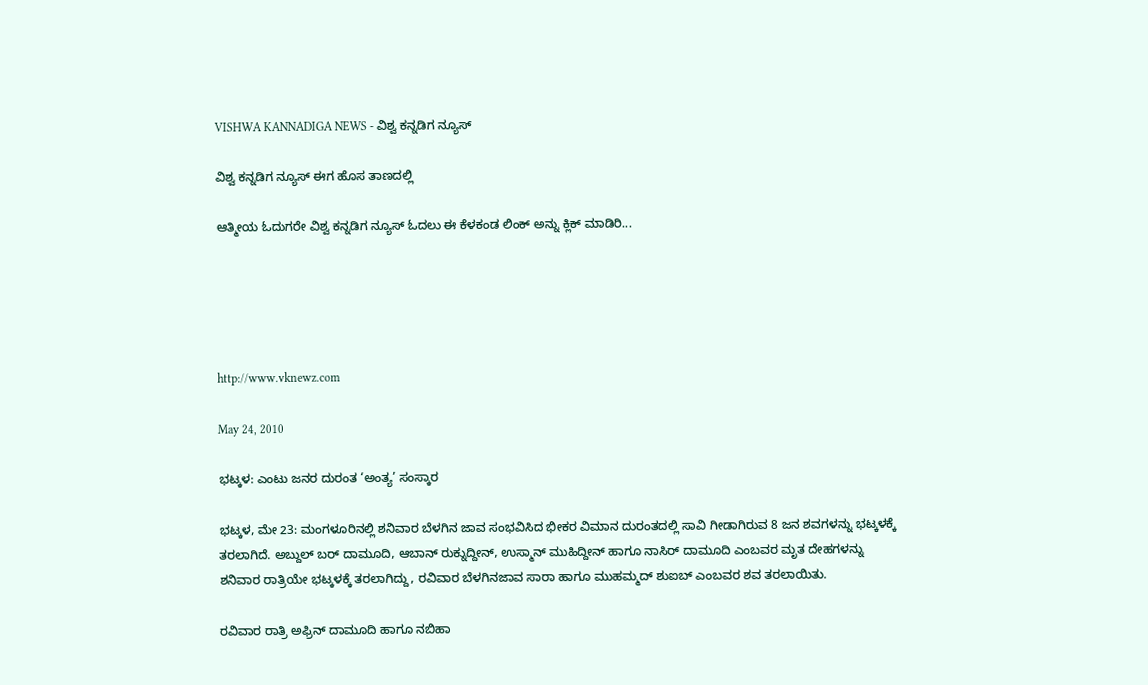VISHWA KANNADIGA NEWS - ವಿಶ್ವ ಕನ್ನಡಿಗ ನ್ಯೂಸ್

ವಿಶ್ವ ಕನ್ನಡಿಗ ನ್ಯೂಸ್ ಈಗ ಹೊಸ ತಾಣದಲ್ಲಿ

ಆತ್ಮೀಯ ಓದುಗರೇ ವಿಶ್ವ ಕನ್ನಡಿಗ ನ್ಯೂಸ್ ಓದಲು ಈ ಕೆಳಕಂಡ ಲಿಂಕ್ ಅನ್ನು ಕ್ಲಿಕ್ ಮಾಡಿರಿ...





http://www.vknewz.com

May 24, 2010

ಭಟ್ಕಳ: ಎಂಟು ಜನರ ದುರಂತ ‘ಅಂತ್ಯ’ ಸಂಸ್ಕಾರ

ಭಟ್ಕಳ, ಮೇ 23: ಮಂಗಳೂರಿನಲ್ಲಿ ಶನಿವಾರ ಬೆಳಗಿನ ಜಾವ ಸಂಭವಿಸಿದ ಭೀಕರ ವಿಮಾನ ದುರಂತದಲ್ಲಿ ಸಾವಿ ಗೀಡಾಗಿರುವ 8 ಜನ ಶವಗಳನ್ನು ಭಟ್ಕಳಕ್ಕೆ ತರಲಾಗಿದೆ. ಅಬ್ದುಲ್ ಬರ್ ದಾಮೂದಿ, ಆಬಾನ್ ರುಕ್ನುದ್ದೀನ್, ಉಸ್ಮಾನ್ ಮುಹಿದ್ದೀನ್ ಹಾಗೂ ನಾಸಿರ್ ದಾಮೂದಿ ಎಂಬವರ ಮೃತ ದೇಹಗಳನ್ನು ಶನಿವಾರ ರಾತ್ರಿಯೇ ಭಟ್ಕಳಕ್ಕೆ ತರಲಾಗಿದ್ದು, ರವಿವಾರ ಬೆಳಗಿನಜಾವ ಸಾರಾ ಹಾಗೂ ಮುಹಮ್ಮದ್ ಶುಐಬ್ ಎಂಬವರ ಶವ ತರಲಾಯಿತು.

ರವಿವಾರ ರಾತ್ರಿ ಅಫ್ರಿನ್ ದಾಮೂದಿ ಹಾಗೂ ನಬಿಹಾ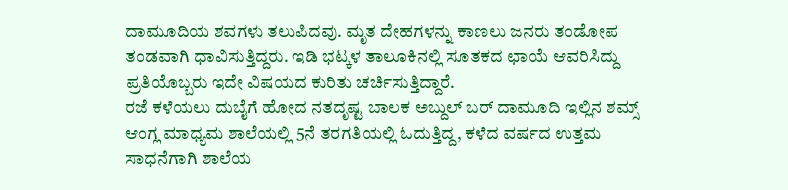ದಾಮೂದಿಯ ಶವಗಳು ತಲುಪಿದವು. ಮೃತ ದೇಹಗಳನ್ನು ಕಾಣಲು ಜನರು ತಂಡೋಪ ತಂಡವಾಗಿ ಧಾವಿಸುತ್ತಿದ್ದರು. ಇಡಿ ಭಟ್ಕಳ ತಾಲೂಕಿನಲ್ಲಿ ಸೂತಕದ ಛಾಯೆ ಆವರಿಸಿದ್ದು ಪ್ರತಿಯೊಬ್ಬರು ಇದೇ ವಿಷಯದ ಕುರಿತು ಚರ್ಚಿಸುತ್ತಿದ್ದಾರೆ.
ರಜೆ ಕಳೆಯಲು ದುಬೈಗೆ ಹೋದ ನತದೃಷ್ಟ ಬಾಲಕ ಅಬ್ದುಲ್ ಬರ್ ದಾಮೂದಿ ಇಲ್ಲಿನ ಶಮ್ಸ್ ಆಂಗ್ಲ ಮಾಧ್ಯಮ ಶಾಲೆಯಲ್ಲಿ 5ನೆ ತರಗತಿಯಲ್ಲಿ ಓದುತ್ತಿದ್ದ, ಕಳೆದ ವರ್ಷದ ಉತ್ತಮ ಸಾಧನೆಗಾಗಿ ಶಾಲೆಯ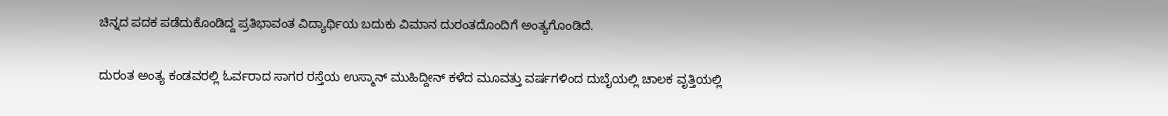ಚಿನ್ನದ ಪದಕ ಪಡೆದುಕೊಂಡಿದ್ದ ಪ್ರತಿಭಾವಂತ ವಿದ್ಯಾರ್ಥಿಯ ಬದುಕು ವಿಮಾನ ದುರಂತದೊಂದಿಗೆ ಅಂತ್ಯಗೊಂಡಿದೆ.

ದುರಂತ ಅಂತ್ಯ ಕಂಡವರಲ್ಲಿ ಓರ್ವರಾದ ಸಾಗರ ರಸ್ತೆಯ ಉಸ್ಮಾನ್ ಮುಹಿದ್ದೀನ್ ಕಳೆದ ಮೂವತ್ತು ವರ್ಷಗಳಿಂದ ದುಬೈಯಲ್ಲಿ ಚಾಲಕ ವೃತ್ತಿಯಲ್ಲಿ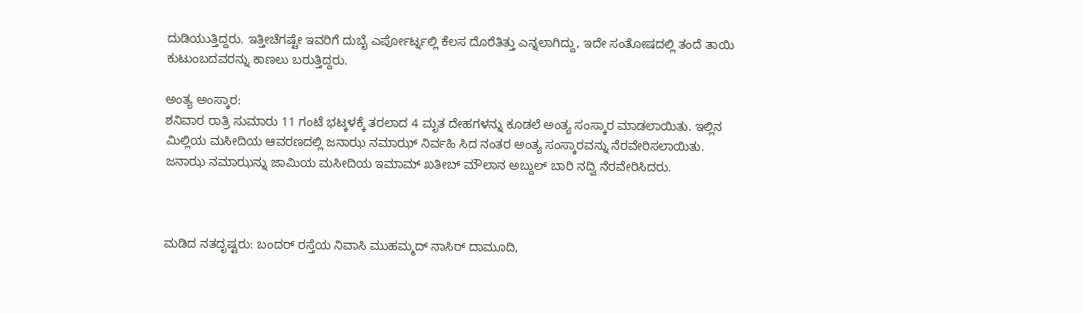ದುಡಿಯುತ್ತಿದ್ದರು. ಇತ್ತೀಚೆಗಷ್ಟೇ ಇವರಿಗೆ ದುಬೈ ಎರ್ಪೋರ್ಟ್ನಲ್ಲಿ ಕೆಲಸ ದೊರೆತಿತ್ತು ಎನ್ನಲಾಗಿದ್ದು, ಇದೇ ಸಂತೋಷದಲ್ಲಿ ತಂದೆ ತಾಯಿ ಕುಟುಂಬದವರನ್ನು ಕಾಣಲು ಬರುತ್ತಿದ್ದರು.

ಅಂತ್ಯ ಅಂಸ್ಕಾರ:
ಶನಿವಾರ ರಾತ್ರಿ ಸುಮಾರು 11 ಗಂಟೆ ಭಟ್ಕಳಕ್ಕೆ ತರಲಾದ 4 ಮೃತ ದೇಹಗಳನ್ನು ಕೂಡಲೆ ಅಂತ್ಯ ಸಂಸ್ಕಾರ ಮಾಡಲಾಯಿತು. ಇಲ್ಲಿನ ಮಿಲ್ಲಿಯ ಮಸೀದಿಯ ಆವರಣದಲ್ಲಿ ಜನಾಝ ನಮಾಝ್ ನಿರ್ವಹಿ ಸಿದ ನಂತರ ಅಂತ್ಯ ಸಂಸ್ಕಾರವನ್ನು ನೆರವೇರಿಸಲಾಯಿತು. ಜನಾಝ ನಮಾಝನ್ನು ಜಾಮಿಯ ಮಸೀದಿಯ ಇಮಾಮ್ ಖತೀಬ್ ಮೌಲಾನ ಅಬ್ದುಲ್ ಬಾರಿ ನದ್ವಿ ನೆರವೇರಿಸಿದರು.



ಮಡಿದ ನತದೃಷ್ಟರು: ಬಂದರ್ ರಸ್ತೆಯ ನಿವಾಸಿ ಮುಹಮ್ಮದ್ ನಾಸಿರ್ ದಾಮೂದಿ,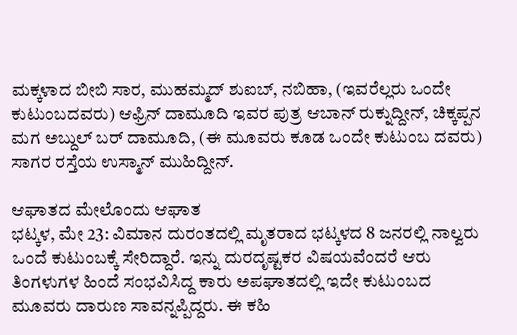ಮಕ್ಕಳಾದ ಬೀಬಿ ಸಾರ, ಮುಹಮ್ಮದ್ ಶುಐಬ್, ನಬಿಹಾ, (ಇವರೆಲ್ಲರು ಒಂದೇ ಕುಟುಂಬದವರು) ಆಫ್ರಿನ್ ದಾಮೂದಿ ಇವರ ಪುತ್ರ ಆಬಾನ್ ರುಕ್ನುದ್ದೀನ್, ಚಿಕ್ಕಪ್ಪನ ಮಗ ಅಬ್ದುಲ್ ಬರ್ ದಾಮೂದಿ, (ಈ ಮೂವರು ಕೂಡ ಒಂದೇ ಕುಟುಂಬ ದವರು) ಸಾಗರ ರಸ್ತೆಯ ಉಸ್ಮಾನ್ ಮುಹಿದ್ದೀನ್.

ಆಘಾತದ ಮೇಲೊಂದು ಆಘಾತ
ಭಟ್ಕಳ, ಮೇ 23: ವಿಮಾನ ದುರಂತದಲ್ಲಿ ಮೃತರಾದ ಭಟ್ಕಳದ 8 ಜನರಲ್ಲಿ ನಾಲ್ವರು ಒಂದೆ ಕುಟುಂಬಕ್ಕೆ ಸೇರಿದ್ದಾರೆ. ಇನ್ನು ದುರದೃಷ್ಟಕರ ವಿಷಯವೆಂದರೆ ಆರು ತಿಂಗಳುಗಳ ಹಿಂದೆ ಸಂಭವಿಸಿದ್ದ ಕಾರು ಅಪಘಾತದಲ್ಲಿ ಇದೇ ಕುಟುಂಬದ ಮೂವರು ದಾರುಣ ಸಾವನ್ನಪ್ಪಿದ್ದರು. ಈ ಕಹಿ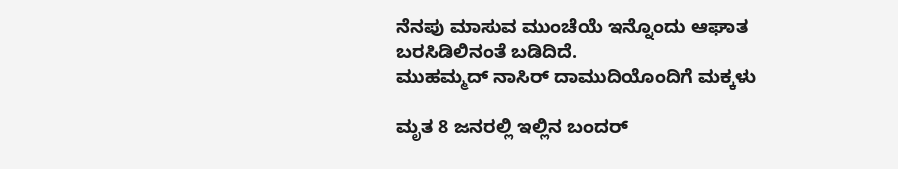ನೆನಪು ಮಾಸುವ ಮುಂಚೆಯೆ ಇನ್ನೊಂದು ಆಘಾತ ಬರಸಿಡಿಲಿನಂತೆ ಬಡಿದಿದೆ.
ಮುಹಮ್ಮದ್ ನಾಸಿರ್ ದಾಮುದಿಯೊಂದಿಗೆ ಮಕ್ಕಳು

ಮೃತ 8 ಜನರಲ್ಲಿ ಇಲ್ಲಿನ ಬಂದರ್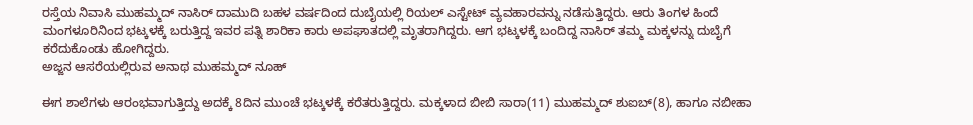ರಸ್ತೆಯ ನಿವಾಸಿ ಮುಹಮ್ಮದ್ ನಾಸಿರ್ ದಾಮುದಿ ಬಹಳ ವರ್ಷದಿಂದ ದುಬೈಯಲ್ಲಿ ರಿಯಲ್ ಎಸ್ಟೇಟ್ ವ್ಯವಹಾರವನ್ನು ನಡೆಸುತ್ತಿದ್ದರು. ಆರು ತಿಂಗಳ ಹಿಂದೆ ಮಂಗಳೂರಿನಿಂದ ಭಟ್ಕಳಕ್ಕೆ ಬರುತ್ತಿದ್ದ ಇವರ ಪತ್ನಿ ಶಾರಿಕಾ ಕಾರು ಅಪಘಾತದಲ್ಲಿ ಮೃತರಾಗಿದ್ದರು. ಆಗ ಭಟ್ಕಳಕ್ಕೆ ಬಂದಿದ್ದ ನಾಸಿರ್ ತಮ್ಮ ಮಕ್ಕಳನ್ನು ದುಬೈಗೆ ಕರೆದುಕೊಂಡು ಹೋಗಿದ್ದರು.
ಅಜ್ಜನ ಆಸರೆಯಲ್ಲಿರುವ ಅನಾಥ ಮುಹಮ್ಮದ್ ನೂಹ್

ಈಗ ಶಾಲೆಗಳು ಆರಂಭವಾಗುತ್ತಿದ್ದು ಅದಕ್ಕೆ 8ದಿನ ಮುಂಚೆ ಭಟ್ಕಳಕ್ಕೆ ಕರೆತರುತ್ತಿದ್ದರು. ಮಕ್ಕಳಾದ ಬೀಬಿ ಸಾರಾ(11) ಮುಹಮ್ಮದ್ ಶುಐಬ್(8), ಹಾಗೂ ನಬೀಹಾ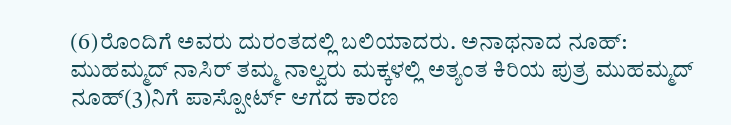(6)ರೊಂದಿಗೆ ಅವರು ದುರಂತದಲ್ಲಿ ಬಲಿಯಾದರು. ಅನಾಥನಾದ ನೂಹ್: ಮುಹಮ್ಮದ್ ನಾಸಿರ್ ತಮ್ಮ ನಾಲ್ವರು ಮಕ್ಕಳಲ್ಲಿ ಅತ್ಯಂತ ಕಿರಿಯ ಪುತ್ರ ಮುಹಮ್ಮದ್ ನೂಹ್(3)ನಿಗೆ ಪಾಸ್ಪೋರ್ಟ್ ಆಗದ ಕಾರಣ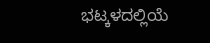ಭಟ್ಕಳದಲ್ಲಿಯೆ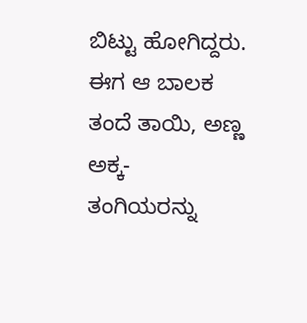ಬಿಟ್ಟು ಹೋಗಿದ್ದರು. ಈಗ ಆ ಬಾಲಕ ತಂದೆ ತಾಯಿ, ಅಣ್ಣ ಅಕ್ಕ- ತಂಗಿಯರನ್ನು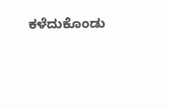ಕಳೆದುಕೊಂಡು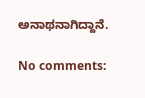ಅನಾಥನಾಗಿದ್ದಾನೆ.

No comments: